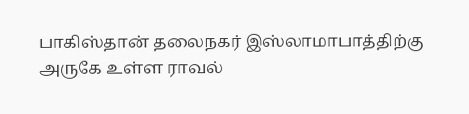பாகிஸ்தான் தலைநகர் இஸ்லாமாபாத்திற்கு அருகே உள்ள ராவல்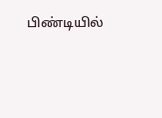பிண்டியில்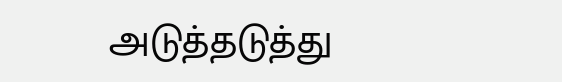அடுத்தடுத்து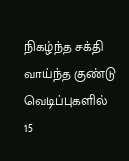நிகழ்ந்த சக்தி வாய்ந்த குண்டு வெடிப்புகளில் 15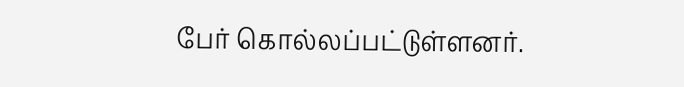பேர் கொல்லப்பட்டுள்ளனர்.